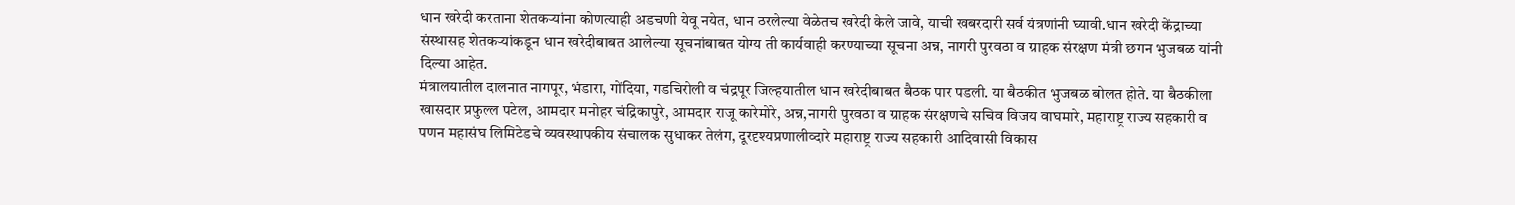धान खरेदी करताना शेतकऱ्यांना कोणत्याही अडचणी येवू नयेत, धान ठरलेल्या वेळेतच खरेदी केले जावे, याची खबरदारी सर्व यंत्रणांनी घ्यावी.धान खरेदी केंद्राच्या संस्थासह शेतकऱ्यांकडून धान खरेदीबाबत आलेल्या सूचनांबाबत योग्य ती कार्यवाही करण्याच्या सूचना अन्न, नागरी पुरवठा व ग्राहक संरक्षण मंत्री छगन भुजबळ यांनी दिल्या आहेत.
मंत्रालयातील दालनात नागपूर, भंडारा, गोंदिया, गडचिरोली व चंद्रपूर जिल्हयातील धान खरेदीबाबत बैठक पार पडली. या बैठकीत भुजबळ बोलत होते. या बैठकीला खासदार प्रफुल्ल पटेल, आमदार मनोहर चंद्रिकापुरे, आमदार राजू कारेमोरे, अन्न,नागरी पुरवठा व ग्राहक संरक्षणचे सचिव विजय वाघमारे, महाराष्ट्र राज्य सहकारी व पणन महासंघ लिमिटेडचे व्यवस्थापकीय संचालक सुधाकर तेलंग, दूरदृश्यप्रणालीव्दारे महाराष्ट्र राज्य सहकारी आदिवासी विकास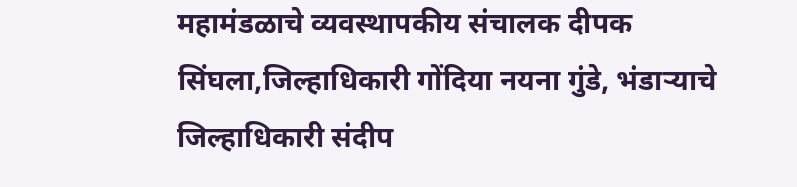महामंडळाचे व्यवस्थापकीय संचालक दीपक सिंघला,जिल्हाधिकारी गोंदिया नयना गुंडे, भंडाऱ्याचे जिल्हाधिकारी संदीप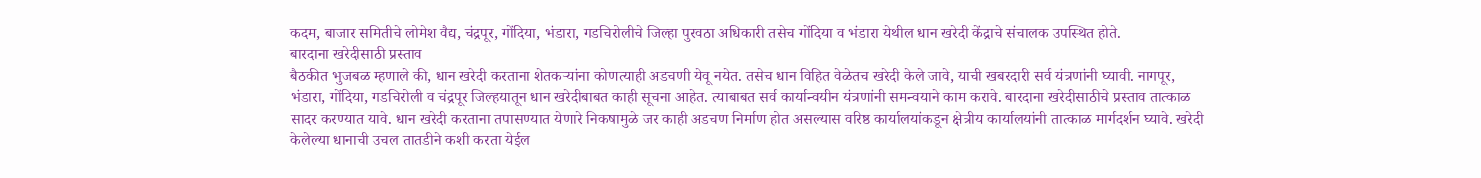कदम, बाजार समितीचे लोमेश वैद्य, चंद्रपूर, गोंदिया, भंडारा, गडचिरोलीचे जिल्हा पुरवठा अधिकारी तसेच गोंदिया व भंडारा येथील धान खरेदी केंद्राचे संचालक उपस्थित होते.
बारदाना खरेदीसाठी प्रस्ताव
बैठकीत भुजबळ म्हणाले की, धान खरेदी करताना शेतकऱ्यांना कोणत्याही अडचणी येवू नयेत. तसेच धान विहित वेळेतच खरेदी केले जावे, याची खबरदारी सर्व यंत्रणांनी घ्यावी. नागपूर, भंडारा, गोंदिया, गडचिरोली व चंद्रपूर जिल्हयातून धान खरेदीबाबत काही सूचना आहेत. त्याबाबत सर्व कार्यान्वयीन यंत्रणांनी समन्वयाने काम करावे. बारदाना खरेदीसाठीचे प्रस्ताव तात्काळ सादर करण्यात यावे. धान खरेदी करताना तपासण्यात येणारे निकषामुळे जर काही अडचण निर्माण होत असल्यास वरिष्ठ कार्यालयांकडून क्षेत्रीय कार्यालयांनी तात्काळ मार्गदर्शन घ्यावे. खरेदी केलेल्या धानाची उचल तातडीने कशी करता येईल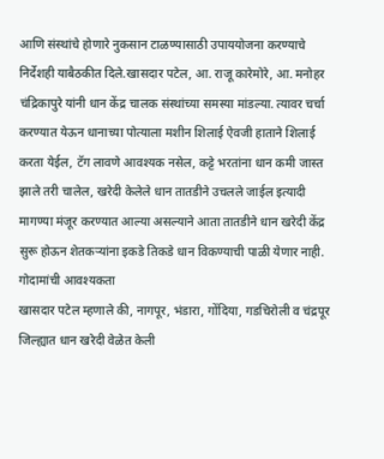आणि संस्थांचे होणारे नुकसान टाळण्यासाठी उपाययोजना करण्याचे निर्देशही याबैठकीत दिले.खासदार पटेल, आ. राजू कारेमोरे, आ. मनोहर चंद्रिकापुरे यांनी धान केंद्र चालक संस्थांच्या समस्या मांडल्या. त्यावर चर्चा करण्यात येऊन धानाच्या पोत्याला मशीन शिलाई ऐवजी हाताने शिलाई करता येईल, टॅग लावणे आवश्यक नसेल, कट्टे भरतांना धान कमी जास्त झाले तरी चालेल, खरेदी केलेले धान तातडीने उचलले जाईल इत्यादी मागण्या मंजूर करण्यात आल्या असल्याने आता तातडीने धान खरेदी केंद्र सुरू होऊन शेतकऱ्यांना इकडे तिकडे धान विकण्याची पाळी येणार नाही.
गोदामांची आवश्यकता
खासदार पटेल म्हणाले की, नागपूर, भंडारा, गोंदिया, गडचिरोली व चंद्रपूर जिल्ह्यात धान खरेदी वेळेत केली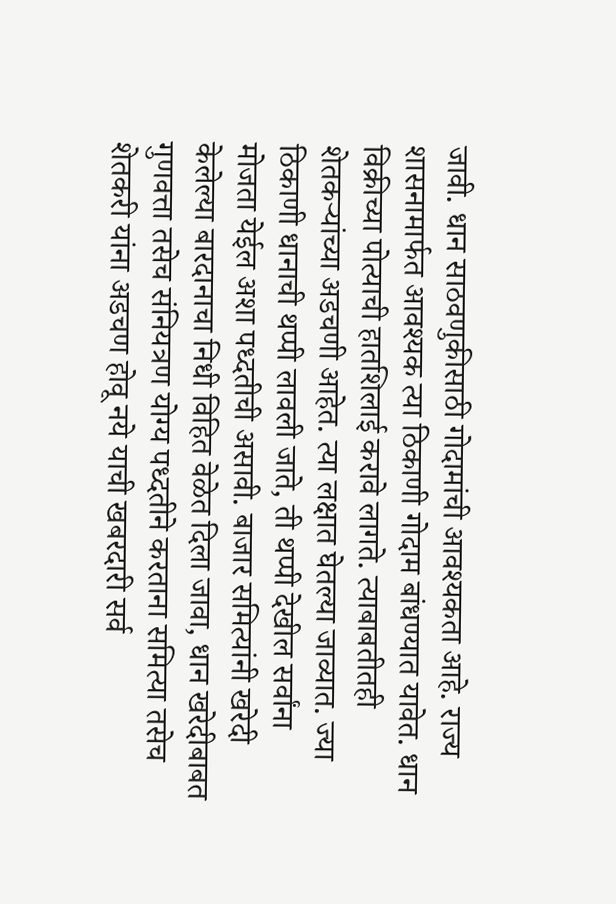जावी. धान साठवणुकीसाठी गोदामांची आवश्यकता आहे. राज्य शासनामार्फत आवश्यक त्या ठिकाणी गोदाम बांधण्यात यावेत. धान विक्रीच्या पोत्याची हातशिलाई करावे लागते. त्याबाबतीतही शेतकऱ्यांच्या अडचणी आहेत. त्या लक्षात घेतल्या जाव्यात. ज्या ठिकाणी धानाची थप्पी लावली जाते, ती थप्पी देखील सर्वांना मोजता येईल अशा पध्दतीची असावी. बाजार समित्यांनी खरेदी केलेल्या बारदानाचा निधी विहित वेळेत दिला जावा, धान खरेदीबाबत गुणवत्ता तसेच संनियत्रण योग्य पध्दतीने करताना समित्या तसेच शेतकरी यांना अडचण होवू नये याची खबरदारी सर्व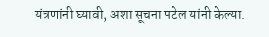यंत्रणांनी घ्यावी, अशा सूचना पटेल यांनी केल्या.